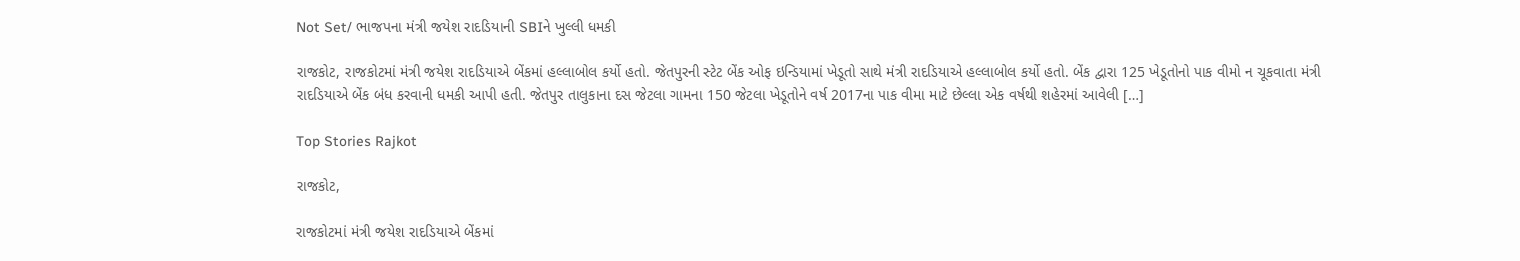Not Set/ ભાજપના મંત્રી જયેશ રાદડિયાની SBIને ખુલ્લી ધમકી

રાજકોટ, રાજકોટમાં મંત્રી જયેશ રાદડિયાએ બેંકમાં હલ્લાબોલ કર્યો હતો. જેતપુરની સ્ટેટ બેંક ઓફ ઇન્ડિયામાં ખેડૂતો સાથે મંત્રી રાદડિયાએ હલ્લાબોલ કર્યો હતો. બેંક દ્વારા 125 ખેડૂતોનો પાક વીમો ન ચૂકવાતા મંત્રી રાદડિયાએ બેંક બંધ કરવાની ધમકી આપી હતી. જેતપુર તાલુકાના દસ જેટલા ગામના 150 જેટલા ખેડૂતોને વર્ષ 2017ના પાક વીમા માટે છેલ્લા એક વર્ષથી શહેરમાં આવેલી […]

Top Stories Rajkot

રાજકોટ,

રાજકોટમાં મંત્રી જયેશ રાદડિયાએ બેંકમાં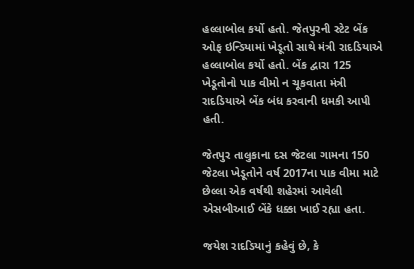હલ્લાબોલ કર્યો હતો. જેતપુરની સ્ટેટ બેંક ઓફ ઇન્ડિયામાં ખેડૂતો સાથે મંત્રી રાદડિયાએ હલ્લાબોલ કર્યો હતો. બેંક દ્વારા 125 ખેડૂતોનો પાક વીમો ન ચૂકવાતા મંત્રી રાદડિયાએ બેંક બંધ કરવાની ધમકી આપી હતી.

જેતપુર તાલુકાના દસ જેટલા ગામના 150 જેટલા ખેડૂતોને વર્ષ 2017ના પાક વીમા માટે છેલ્લા એક વર્ષથી શહેરમાં આવેલી એસબીઆઈ બેંકે ધક્કા ખાઈ રહ્યા હતા.

જયેશ રાદડિયાનું કહેવું છે, કે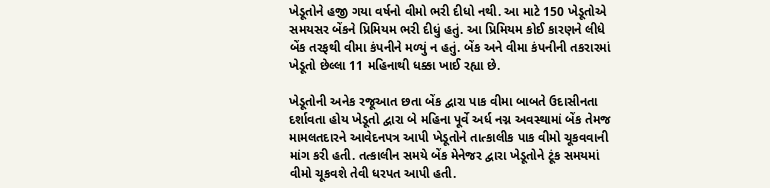ખેડૂતોને હજી ગયા વર્ષનો વીમો ભરી દીધો નથી. આ માટે 150 ખેડૂતોએ સમયસર બેંકને પ્રિમિયમ ભરી દીધું હતું. આ પ્રિમિયમ કોઈ કારણને લીધે બેંક તરફથી વીમા કંપનીને મળ્યું ન હતું. બેંક અને વીમા કંપનીની તકરારમાં ખેડૂતો છેલ્લા 11 મહિનાથી ધક્કા ખાઈ રહ્યા છે.

ખેડૂતોની અનેક રજૂઆત છતા બેંક દ્વારા પાક વીમા બાબતે ઉદાસીનતા દર્શાવતા હોય ખેડૂતો દ્વારા બે મહિના પૂર્વે અર્ધ નગ્ન અવસ્થામાં બેંક તેમજ મામલતદારને આવેદનપત્ર આપી ખેડૂતોને તાત્કાલીક પાક વીમો ચૂકવવાની માંગ કરી હતી. તત્કાલીન સમયે બેંક મેનેજર દ્વારા ખેડૂતોને ટૂંક સમયમાં વીમો ચૂકવશે તેવી ધરપત આપી હતી.